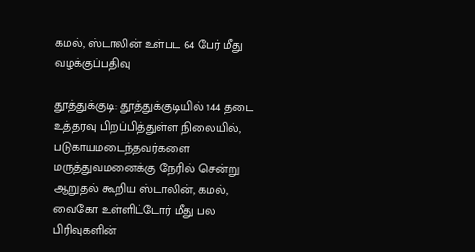கமல், ஸ்டாலின் உள்பட 64 பேர் மீது வழக்குப்பதிவு

தூத்துக்குடி: தூத்துக்குடியில் 144 தடை உத்தரவு பிறப்பித்துள்ள நிலையில், படுகாயமடைந்தவர்களை மருத்துவமனைக்கு நேரில் சென்று ஆறுதல் கூறிய ஸ்டாலின், கமல், வைகோ உள்ளிட்டோர் மீது பல பிரிவுகளின்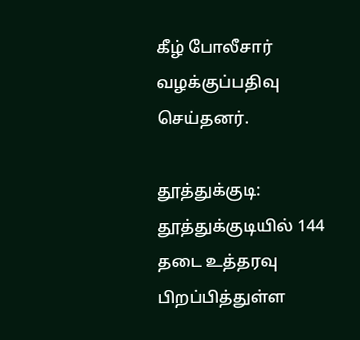கீழ் போலீசார் வழக்குப்பதிவு செய்தனர்.

தூத்துக்குடி: தூத்துக்குடியில் 144 தடை உத்தரவு பிறப்பித்துள்ள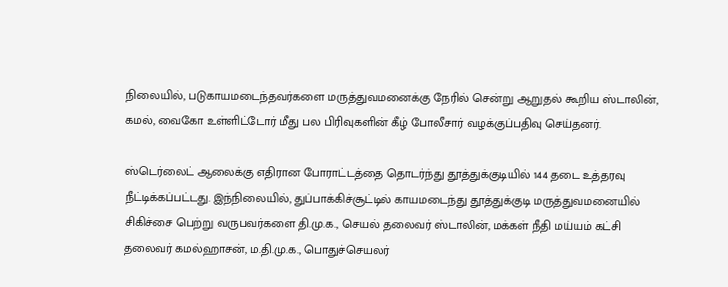நிலையில், படுகாயமடைந்தவர்களை மருத்துவமனைக்கு நேரில் சென்று ஆறுதல் கூறிய ஸ்டாலின், கமல், வைகோ உள்ளிட்டோர் மீது பல பிரிவுகளின் கீழ் போலீசார் வழக்குப்பதிவு செய்தனர்.

ஸ்டெர்லைட் ஆலைக்கு எதிரான போராட்டத்தை தொடர்ந்து தூத்துக்குடியில் 144 தடை உத்தரவு நீட்டிக்கப்பட்டது. இந்நிலையில், துப்பாக்கிச்சூட்டில் காயமடைந்து தூத்துக்குடி மருத்துவமனையில் சிகிச்சை பெற்று வருபவர்களை தி.மு.க., செயல் தலைவர் ஸ்டாலின், மக்கள் நீதி மய்யம் கட்சி தலைவர் கமல்ஹாசன், ம.தி.மு.க., பொதுச்செயலர்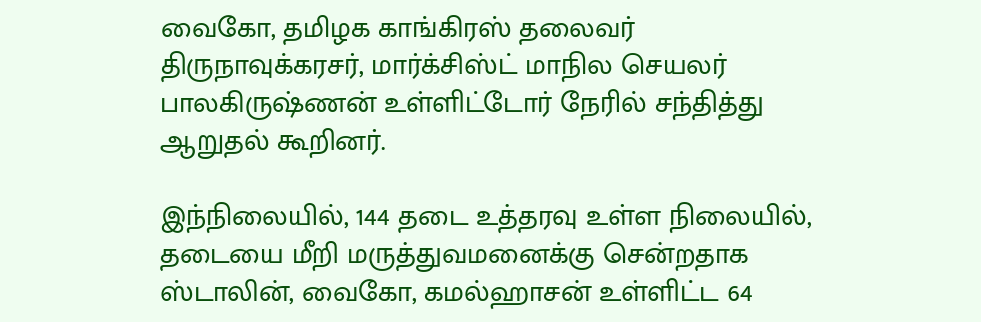வைகோ, தமிழக காங்கிரஸ் தலைவர் திருநாவுக்கரசர், மார்க்சிஸ்ட் மாநில செயலர் பாலகிருஷ்ணன் உள்ளிட்டோர் நேரில் சந்தித்து ஆறுதல் கூறினர்.

இந்நிலையில், 144 தடை உத்தரவு உள்ள நிலையில், தடையை மீறி மருத்துவமனைக்கு சென்றதாக ஸ்டாலின், வைகோ, கமல்ஹாசன் உள்ளிட்ட 64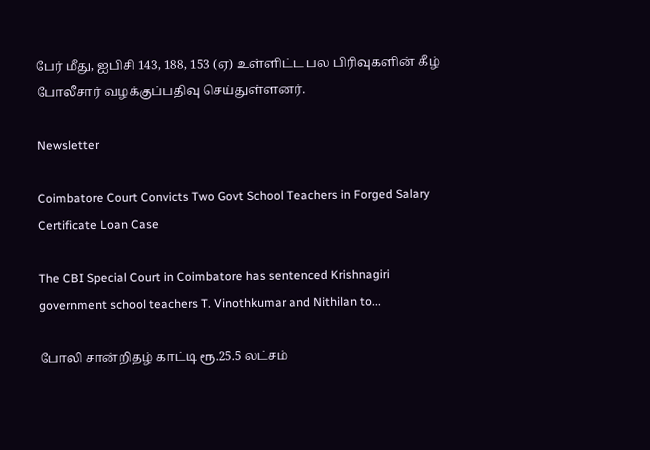பேர் மீது, ஐபிசி 143, 188, 153 (ஏ) உள்ளிட்ட பல பிரிவுகளின் கீழ் போலீசார் வழக்குப்பதிவு செய்துள்ளனர்.

Newsletter

Coimbatore Court Convicts Two Govt School Teachers in Forged Salary Certificate Loan Case

The CBI Special Court in Coimbatore has sentenced Krishnagiri government school teachers T. Vinothkumar and Nithilan to...

போலி சான்றிதழ் காட்டி ரூ.25.5 லட்சம்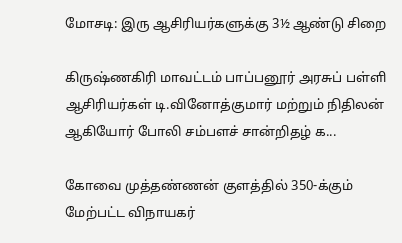மோசடி: இரு ஆசிரியர்களுக்கு 3½ ஆண்டு சிறை

கிருஷ்ணகிரி மாவட்டம் பாப்பனூர் அரசுப் பள்ளி ஆசிரியர்கள் டி.வினோத்குமார் மற்றும் நிதிலன் ஆகியோர் போலி சம்பளச் சான்றிதழ் க...

கோவை முத்தண்ணன் குளத்தில் 350-க்கும் மேற்பட்ட விநாயகர்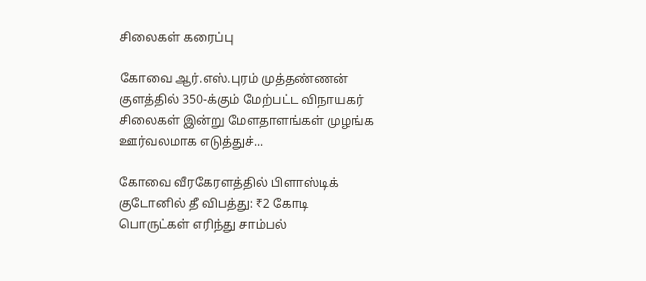சிலைகள் கரைப்பு

கோவை ஆர்.எஸ்.புரம் முத்தண்ணன் குளத்தில் 350-க்கும் மேற்பட்ட விநாயகர் சிலைகள் இன்று மேளதாளங்கள் முழங்க ஊர்வலமாக எடுத்துச்...

கோவை வீரகேரளத்தில் பிளாஸ்டிக் குடோனில் தீ விபத்து: ₹2 கோடி பொருட்கள் எரிந்து சாம்பல்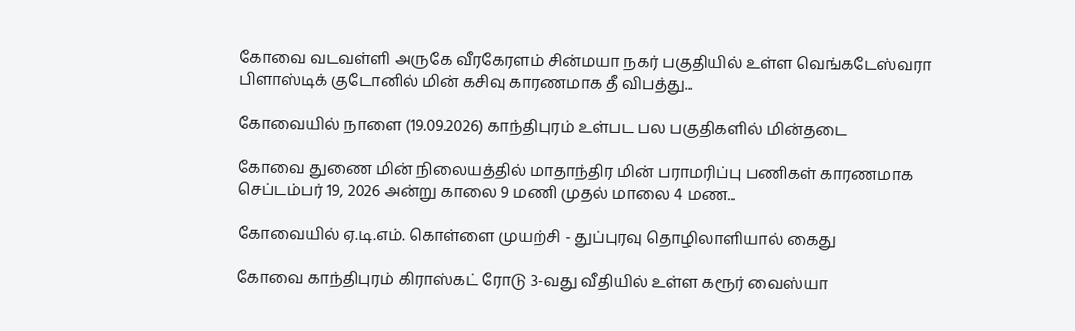கோவை வடவள்ளி அருகே வீரகேரளம் சின்மயா நகர் பகுதியில் உள்ள வெங்கடேஸ்வரா பிளாஸ்டிக் குடோனில் மின் கசிவு காரணமாக தீ விபத்து...

கோவையில் நாளை (19.09.2026) காந்திபுரம் உள்பட பல பகுதிகளில் மின்தடை

கோவை துணை மின் நிலையத்தில் மாதாந்திர மின் பராமரிப்பு பணிகள் காரணமாக செப்டம்பர் 19, 2026 அன்று காலை 9 மணி முதல் மாலை 4 மண...

கோவையில் ஏ.டி.எம். கொள்ளை முயற்சி - துப்புரவு தொழிலாளியால் கைது

கோவை காந்திபுரம் கிராஸ்கட் ரோடு 3-வது வீதியில் உள்ள கரூர் வைஸ்யா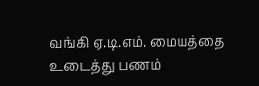வங்கி ஏ.டி.எம். மையத்தை உடைத்து பணம்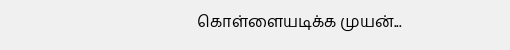கொள்ளையடிக்க முயன்...